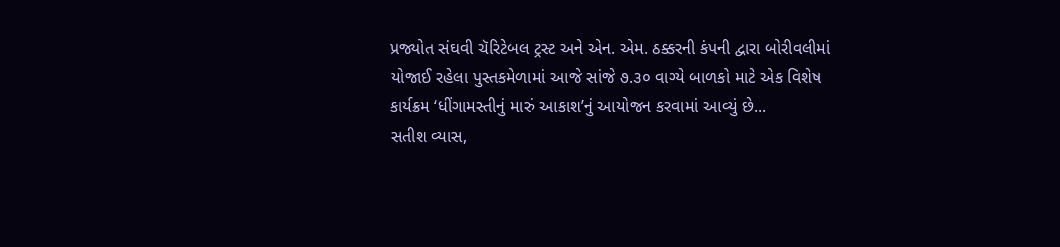પ્રજ્યોત સંઘવી ચૅરિટેબલ ટ્રસ્ટ અને એન. એમ. ઠક્કરની કંપની દ્વારા બોરીવલીમાં યોજાઈ રહેલા પુસ્તકમેળામાં આજે સાંજે ૭.૩૦ વાગ્યે બાળકો માટે એક વિશેષ કાર્યક્રમ ‘ધીંગામસ્તીનું મારું આકાશ’નું આયોજન કરવામાં આવ્યું છે...
સતીશ વ્યાસ,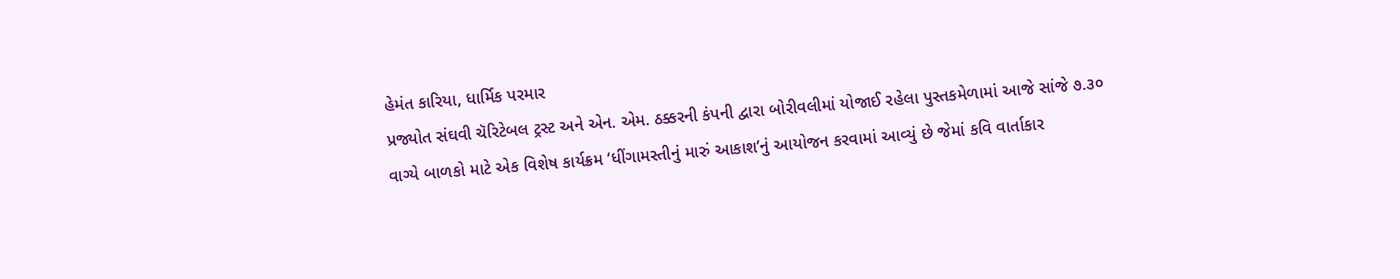હેમંત કારિયા, ધાર્મિક પરમાર
પ્રજ્યોત સંઘવી ચૅરિટેબલ ટ્રસ્ટ અને એન. એમ. ઠક્કરની કંપની દ્વારા બોરીવલીમાં યોજાઈ રહેલા પુસ્તકમેળામાં આજે સાંજે ૭.૩૦ વાગ્યે બાળકો માટે એક વિશેષ કાર્યક્રમ ‘ધીંગામસ્તીનું મારું આકાશ’નું આયોજન કરવામાં આવ્યું છે જેમાં કવિ વાર્તાકાર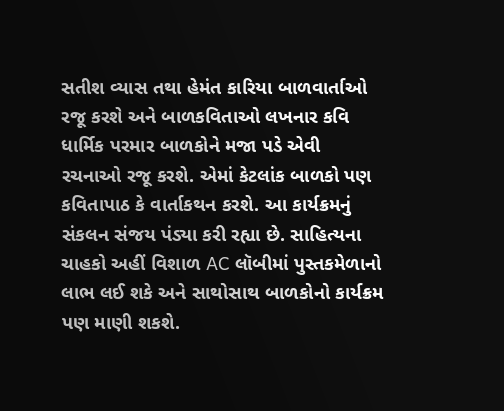સતીશ વ્યાસ તથા હેમંત કારિયા બાળવાર્તાઓ રજૂ કરશે અને બાળકવિતાઓ લખનાર કવિ ધાર્મિક પરમાર બાળકોને મજા પડે એવી રચનાઓ રજૂ કરશે. એમાં કેટલાંક બાળકો પણ કવિતાપાઠ કે વાર્તાકથન કરશે. આ કાર્યક્રમનું સંકલન સંજય પંડ્યા કરી રહ્યા છે. સાહિત્યના ચાહકો અહીં વિશાળ AC લૉબીમાં પુસ્તકમેળાનો લાભ લઈ શકે અને સાથોસાથ બાળકોનો કાર્યક્રમ પણ માણી શકશે.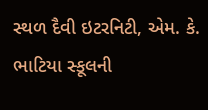સ્થળ દૈવી ઇટરનિટી, એમ. કે. ભાટિયા સ્કૂલની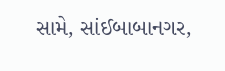સામે, સાંઈબાબાનગર,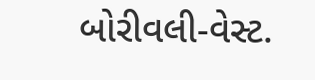બોરીવલી-વેસ્ટ.